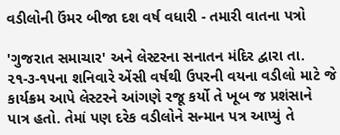વડીલોની ઉંમર બીજા દશ વર્ષ વધારી - તમારી વાતના પત્રો

'ગુજરાત સમાચાર' અને લેસ્ટરના સનાતન મંદિર દ્વારા તા. ૨૧-૩-૧૫ના શનિવારે એંસી વર્ષથી ઉપરની વયના વડીલો માટે જે કાર્યક્રમ આપે લેસ્ટરને આંગણે રજૂ કર્યો તે ખૂબ જ પ્રશંસાને પાત્ર હતો. તેમાં પણ દરેક વડીલોને સન્માન પત્ર આપ્યું તે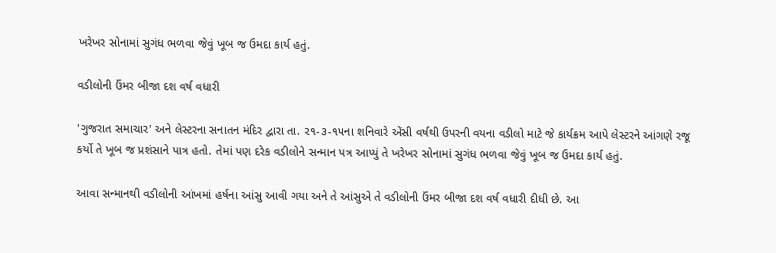ખરેખર સોનામાં સુગંધ ભળવા જેવું ખૂબ જ ઉમદા કાર્ય હતું.

વડીલોની ઉંમર બીજા દશ વર્ષ વધારી

'ગુજરાત સમાચાર' અને લેસ્ટરના સનાતન મંદિર દ્વારા તા. ૨૧-૩-૧૫ના શનિવારે એંસી વર્ષથી ઉપરની વયના વડીલો માટે જે કાર્યક્રમ આપે લેસ્ટરને આંગણે રજૂ કર્યો તે ખૂબ જ પ્રશંસાને પાત્ર હતો. તેમાં પણ દરેક વડીલોને સન્માન પત્ર આપ્યું તે ખરેખર સોનામાં સુગંધ ભળવા જેવું ખૂબ જ ઉમદા કાર્ય હતું.

આવા સન્માનથી વડીલોની આંખમાં હર્ષના આંસુ આવી ગયા અને તે આંસુએ તે વડીલોની ઉંમર બીજા દશ વર્ષ વધારી દીધી છે. આ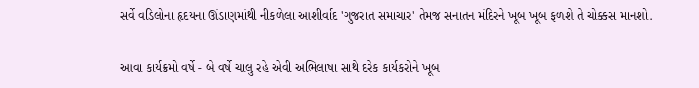સર્વે વડિલોના હૃદયના ઊંડાણમાંથી નીકળેલા આશીર્વાદ 'ગુજરાત સમાચાર' તેમજ સનાતન મંદિરને ખૂબ ખૂબ ફળશે તે ચોક્કસ માનશો.

આવા કાર્યક્રમો વર્ષે - બે વર્ષે ચાલુ રહે એવી અભિલાષા સાથે દરેક કાર્યકરોને ખૂબ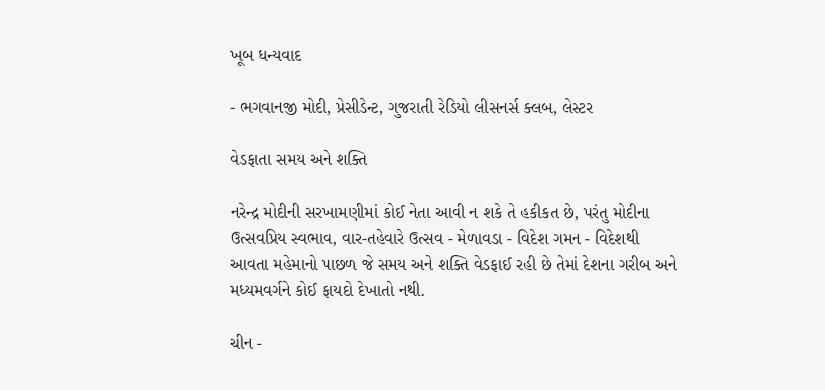ખૂબ ધન્યવાદ

- ભગવાનજી મોદી, પ્રેસીડેન્ટ, ગુજરાતી રેડિયો લીસનર્સ ક્લબ, લેસ્ટર

વેડફાતા સમય અને શક્તિ

નરેન્દ્ર મોદીની સરખામણીમાં કોઈ નેતા આવી ન શકે તે હકીકત છે, પરંતુ મોદીના ઉત્સવપ્રિય સ્વભાવ, વાર-તહેવારે ઉત્સવ - મેળાવડા - વિદેશ ગમન - વિદેશથી આવતા મહેમાનો પાછળ જે સમય અને શક્તિ વેડફાઈ રહી છે તેમાં દેશના ગરીબ અને મધ્યમવર્ગને કોઈ ફાયદો દેખાતો નથી.

ચીન -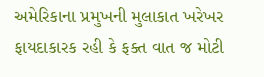અમેરિકાના પ્રમુખની મુલાકાત ખરેખર ફાયદાકારક રહી કે ફક્ત વાત જ મોટી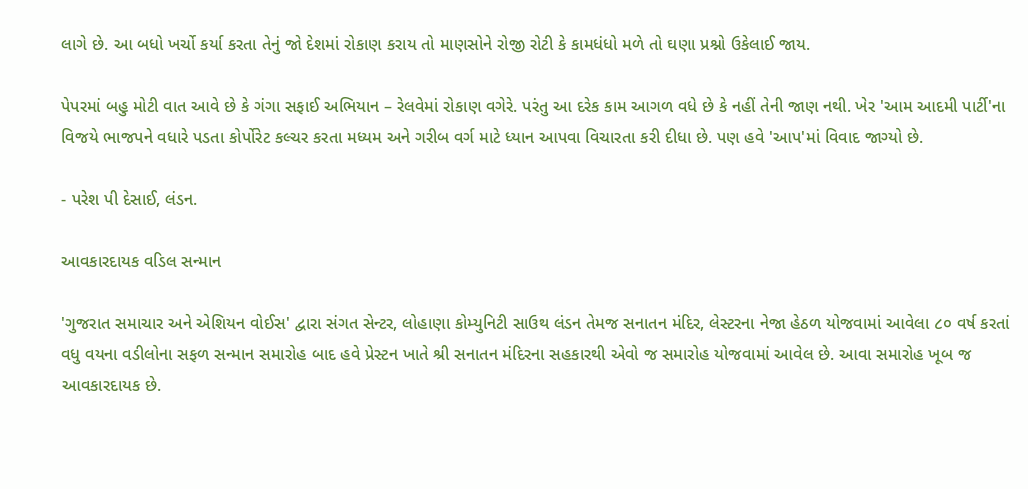લાગે છે. આ બધો ખર્ચો કર્યા કરતા તેનું જો દેશમાં રોકાણ કરાય તો માણસોને રોજી રોટી કે કામધંધો મળે તો ઘણા પ્રશ્નો ઉકેલાઈ જાય.

પેપરમાં બહુ મોટી વાત આવે છે કે ગંગા સફાઈ અભિયાન – રેલવેમાં રોકાણ વગેરે. પરંતુ આ દરેક કામ આગળ વધે છે કે નહીં તેની જાણ નથી. ખેર 'આમ આદમી પાર્ટી'ના વિજયે ભાજપને વધારે પડતા કોર્પોરેટ કલ્ચર કરતા મધ્યમ અને ગરીબ વર્ગ માટે ધ્યાન આપવા વિચારતા કરી દીધા છે. પણ હવે 'આપ'માં વિવાદ જાગ્યો છે.

- પરેશ પી દેસાઈ, લંડન.

આવકારદાયક વડિલ સન્માન

'ગુજરાત સમાચાર અને એશિયન વોઈસ' દ્વારા સંગત સેન્ટર, લોહાણા કોમ્યુનિટી સાઉથ લંડન તેમજ સનાતન મંદિર, લેસ્ટરના નેજા હેઠળ યોજવામાં આવેલા ૮૦ વર્ષ કરતાં વધુ વયના વડીલોના સફળ સન્માન સમારોહ બાદ હવે પ્રેસ્ટન ખાતે શ્રી સનાતન મંદિરના સહકારથી એવો જ સમારોહ યોજવામાં આવેલ છે. આવા સમારોહ ખૂબ જ આવકારદાયક છે.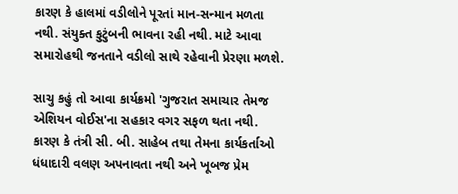કારણ કે હાલમાં વડીલોને પૂરતાં માન-સન્માન મળતા નથી. સંયુક્ત કુટુંબની ભાવના રહી નથી. માટે આવા સમારોહથી જનતાને વડીલો સાથે રહેવાની પ્રેરણા મળશે.

સાચુ કહું તો આવા કાર્યક્રમો 'ગુજરાત સમાચાર તેમજ એશિયન વોઈસ'ના સહકાર વગર સફળ થતા નથી. કારણ કે તંત્રી સી. બી. સાહેબ તથા તેમના કાર્યકર્તાઓ ધંધાદારી વલણ અપનાવતા નથી અને ખૂબજ પ્રેમ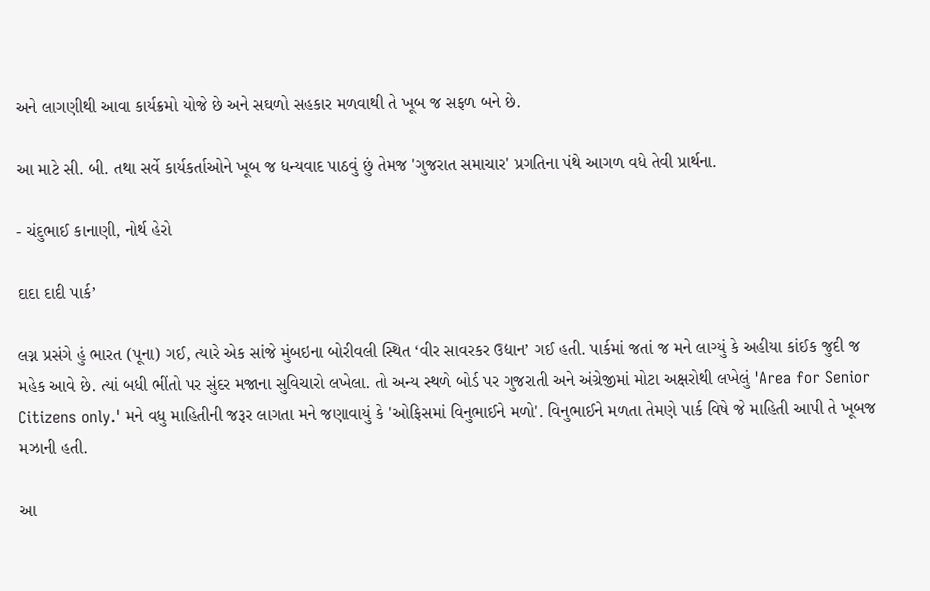અને લાગણીથી આવા કાર્યક્રમો યોજે છે અને સઘળો સહકાર મળવાથી તે ખૂબ જ સફળ બને છે.

આ માટે સી. બી. તથા સર્વે કાર્યકર્તાઓને ખૂબ જ ધન્યવાદ પાઠવું છું તેમજ 'ગુજરાત સમાચાર' પ્રગતિના પંથે આગળ વધે તેવી પ્રાર્થના.

- ચંદુભાઈ કાનાણી, નોર્થ હેરો

દાદા દાદી પાર્ક’

લગ્ન પ્રસંગે હું ભારત (પૂના) ગઈ, ત્યારે એક સાંજે મુંબઇના બોરીવલી સ્થિત ‘વીર સાવરકર ઉદ્યાન’ ગઈ હતી. પાર્કમાં જતાં જ મને લાગ્યું કે અહીયા કાંઈક જુદી જ મહેક આવે છે. ત્યાં બધી ભીંતો પર સુંદર મજાના સુવિચારો લખેલા. તો અન્ય સ્થળે બોર્ડ પર ગુજરાતી અને અંગ્રેજીમાં મોટા અક્ષરોથી લખેલું 'Area for Senior Citizens only.' મને વધુ માહિતીની જરૂર લાગતા મને જણાવાયું કે 'ઓફિસમાં વિનુભાઈને મળો'. વિનુભાઈને મળતા તેમણે પાર્ક વિષે જે માહિતી આપી તે ખૂબજ મઝાની હતી.

આ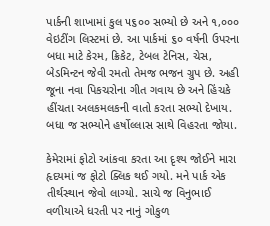પાર્કની શાખામાં કુલ ૫૬૦૦ સભ્યો છે અને ૧,૦૦૦ વેઇટીંગ લિસ્ટમાં છે. આ પાર્કમાં ૬૦ વર્ષની ઉપરના બધા માટે કેરમ, ક્રિકેટ, ટેબલ ટેનિસ, ચેસ, બેડમિન્ટન જેવી રમતો તેમજ ભજન ગ્રુપ છે. અહી જૂના નવા પિકચરોના ગીત ગવાય છે અને હિંચકે હીંચતા અલકમલકની વાતો કરતા સભ્યો દેખાય. બધા જ સભ્યોને હર્ષોલ્લાસ સાથે વિહરતા જોયા.

કેમેરામાં ફોટો આંકવા કરતા આ દૃશ્ય જોઈને મારા હૃદયમાં જ ફોટો ક્લિક થઈ ગયો. મને પાર્ક એક તીર્થસ્થાન જેવો લાગ્યો. સાચે જ વિનુભાઈ વળીયાએ ધરતી પર નાનું ગોકુળ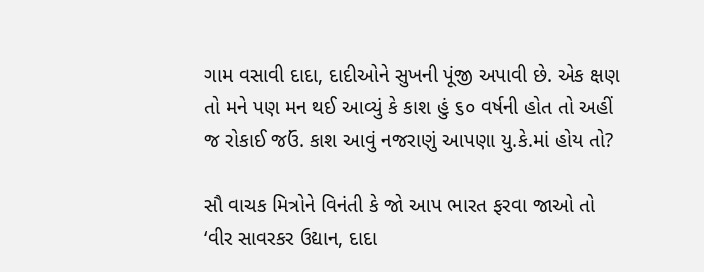ગામ વસાવી દાદા, દાદીઓને સુખની પૂંજી અપાવી છે. એક ક્ષણ તો મને પણ મન થઈ આવ્યું કે કાશ હું ૬૦ વર્ષની હોત તો અહીં જ રોકાઈ જઉં. કાશ આવું નજરાણું આપણા યુ.કે.માં હોય તો?

સૌ વાચક મિત્રોને વિનંતી કે જો આપ ભારત ફરવા જાઓ તો ‘વીર સાવરકર ઉદ્યાન, દાદા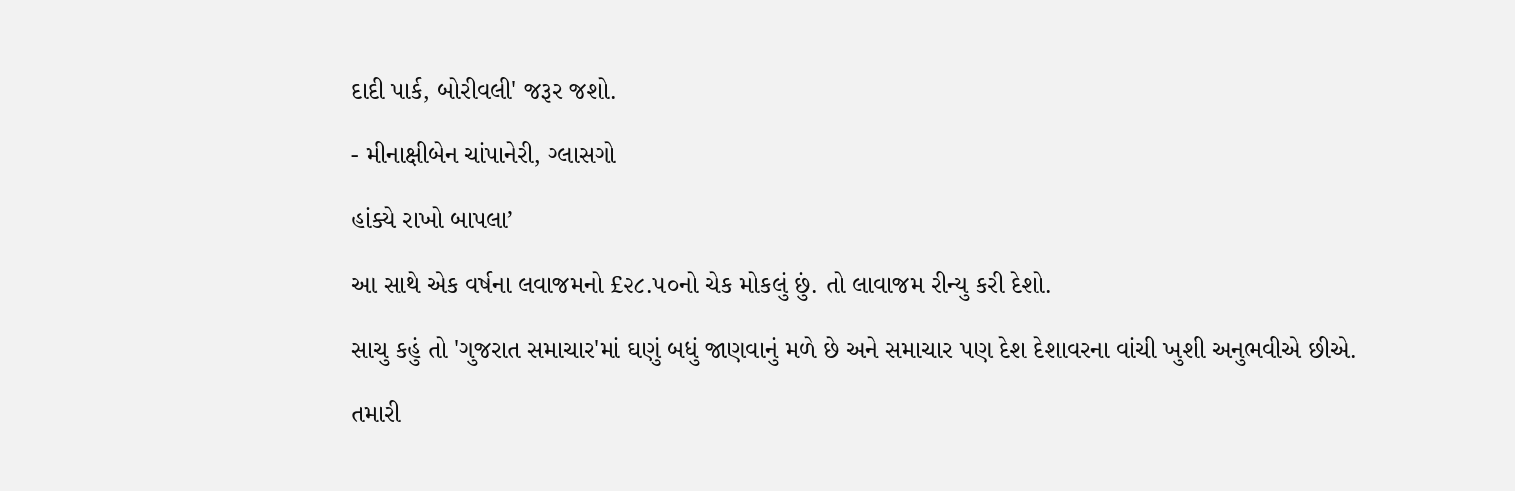દાદી પાર્ક, બોરીવલી' જરૂર જશો.

- મીનાક્ષીબેન ચાંપાનેરી, ગ્લાસગો

હાંક્યે રાખો બાપલા’

આ સાથે એક વર્ષના લવાજમનો £૨૮.૫૦નો ચેક મોકલું છું. તો લાવાજમ રીન્યુ કરી દેશો.

સાચુ કહું તો 'ગુજરાત સમાચાર'માં ઘણું બધું જાણવાનું મળે છે અને સમાચાર પણ દેશ દેશાવરના વાંચી ખુશી અનુભવીએ છીએ.

તમારી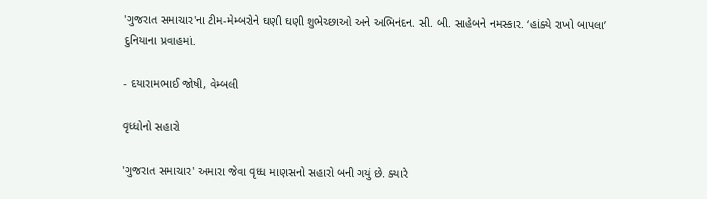'ગુજરાત સમાચાર'ના ટીમ-મેમ્બરોને ઘણી ઘણી શુભેચ્છાઓ અને અભિનંદન. સી. બી. સાહેબને નમસ્કાર. ‘હાંક્યે રાખો બાપલા’ દુનિયાના પ્રવાહમાં.

- દયારામભાઈ જોષી, વેમ્બલી

વૃધ્ધોનો સહારો

'ગુજરાત સમાચાર' અમારા જેવા વૃધ્ધ માણસનો સહારો બની ગયું છે. ક્યારે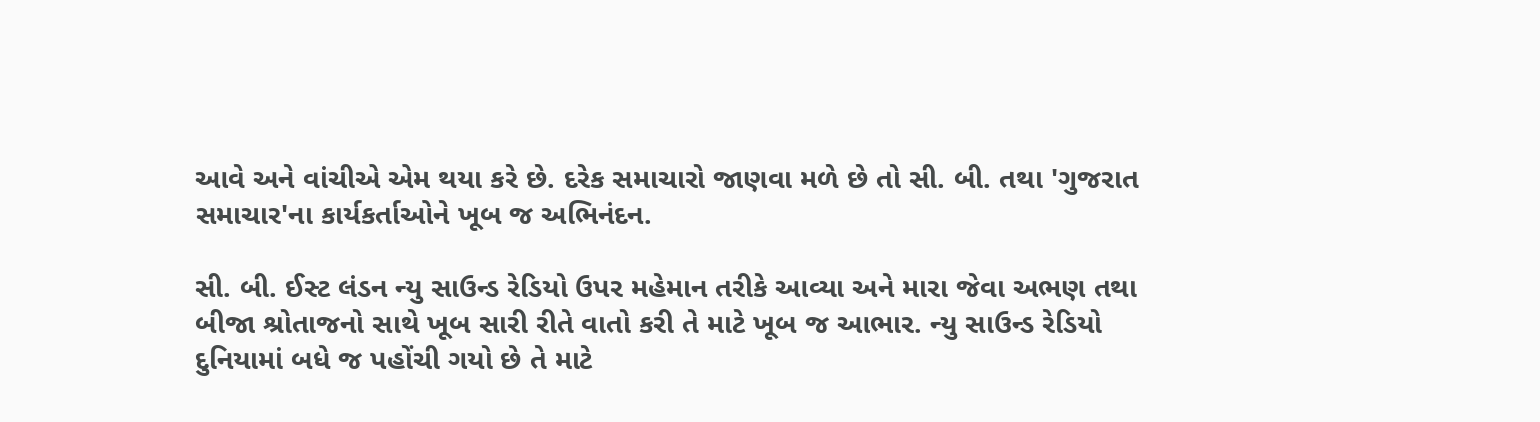આવે અને વાંચીએ એમ થયા કરે છે. દરેક સમાચારો જાણવા મળે છે તો સી. બી. તથા 'ગુજરાત સમાચાર'ના કાર્યકર્તાઓને ખૂબ જ અભિનંદન.

સી. બી. ઈસ્ટ લંડન ન્યુ સાઉન્ડ રેડિયો ઉપર મહેમાન તરીકે આવ્યા અને મારા જેવા અભણ તથા બીજા શ્રોતાજનો સાથે ખૂબ સારી રીતે વાતો કરી તે માટે ખૂબ જ આભાર. ન્યુ સાઉન્ડ રેડિયો દુનિયામાં બધે જ પહોંચી ગયો છે તે માટે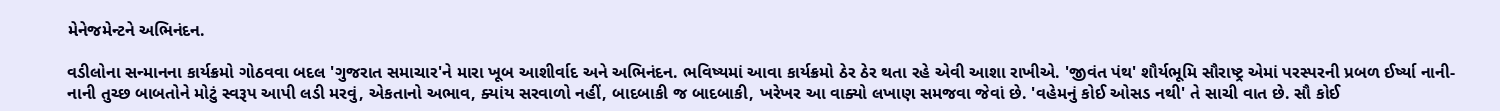મેનેજમેન્ટને અભિનંદન.

વડીલોના સન્માનના કાર્યક્રમો ગોઠવવા બદલ 'ગુજરાત સમાચાર'ને મારા ખૂબ આશીર્વાદ અને અભિનંદન. ભવિષ્યમાં આવા કાર્યક્રમો ઠેર ઠેર થતા રહે એવી આશા રાખીએ. 'જીવંત પંથ' શૌર્યભૂમિ સૌરાષ્ટ્ર એમાં પરસ્પરની પ્રબળ ઈર્ષ્યા નાની-નાની તુચ્છ બાબતોને મોટું સ્વરૂપ આપી લડી મરવું, એકતાનો અભાવ, ક્યાંય સરવાળો નહીં, બાદબાકી જ બાદબાકી, ખરેખર આ વાક્યો લખાણ સમજવા જેવાં છે. 'વહેમનું કોઈ ઓસડ નથી' તે સાચી વાત છે. સૌ કોઈ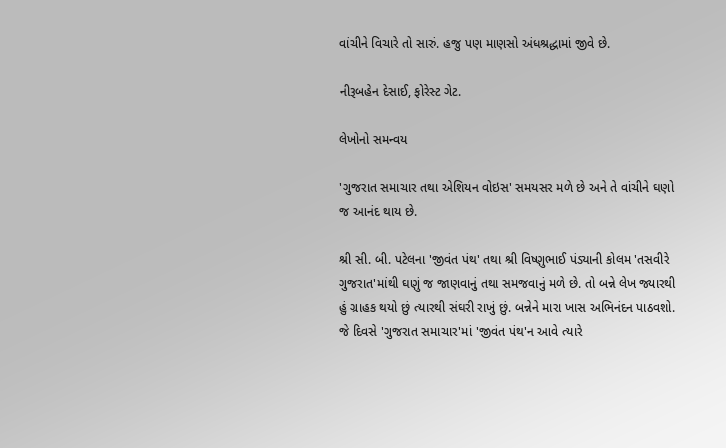વાંચીને વિચારે તો સારું. હજુ પણ માણસો અંધશ્રદ્ધામાં જીવે છે.

નીરૂબહેન દેસાઈ, ફોરેસ્ટ ગેટ.

લેખોનો સમન્વય

'ગુજરાત સમાચાર તથા એશિયન વોઇસ' સમયસર મળે છે અને તે વાંચીને ઘણો જ આનંદ થાય છે.

શ્રી સી. બી. પટેલના 'જીવંત પંથ' તથા શ્રી વિષ્ણુભાઈ પંડ્યાની કોલમ 'તસવીરે ગુજરાત'માંથી ઘણું જ જાણવાનું તથા સમજવાનું મળે છે. તો બન્ને લેખ જ્યારથી હું ગ્રાહક થયો છું ત્યારથી સંઘરી રાખું છું. બન્નેને મારા ખાસ અભિનંદન પાઠવશો. જે દિવસે 'ગુજરાત સમાચાર'માં 'જીવંત પંથ'ન આવે ત્યારે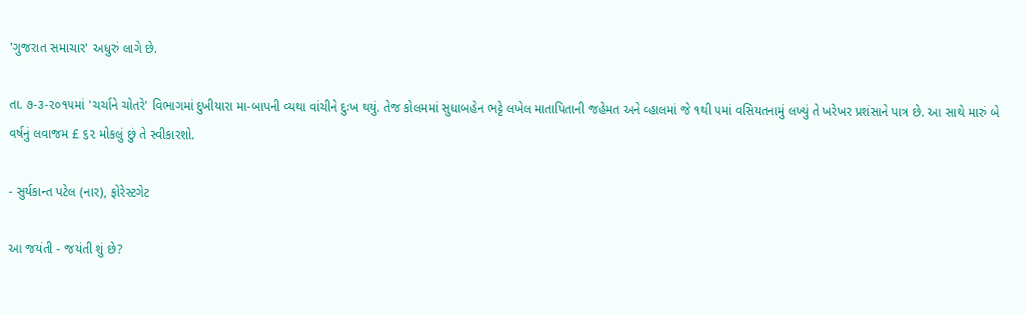'ગુજરાત સમાચાર' અધુરું લાગે છે.

તા. ૭-૩-૨૦૧૫માં 'ચર્ચાને ચોતરે' વિભાગમાં દુખીયારા મા-બાપની વ્યથા વાંચીને દુઃખ થયું. તેજ કોલમમાં સુધાબહેન ભટ્ટે લખેલ માતાપિતાની જહેમત અને વ્હાલમાં જે ૧થી ૫માં વસિયતનામું લખ્યું તે ખરેખર પ્રશંસાને પાત્ર છે. આ સાથે મારું બે વર્ષનું લવાજમ £ ૬૨ મોકલું છું તે સ્વીકારશો.

- સુર્યકાન્ત પટેલ (નાર), ફોરેસ્ટગેટ

આ જયંતી - જયંતી શું છે?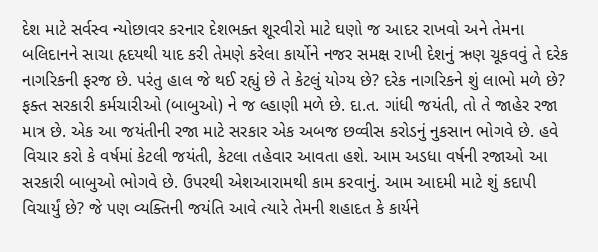દેશ માટે સર્વસ્વ ન્યોછાવર કરનાર દેશભક્ત શૂરવીરો માટે ઘણો જ આદર રાખવો અને તેમના બલિદાનને સાચા હૃદયથી યાદ કરી તેમણે કરેલા કાર્યોને નજર સમક્ષ રાખી દેશનું ઋણ ચૂકવવું તે દરેક નાગરિકની ફરજ છે. પરંતુ હાલ જે થઈ રહ્યું છે તે કેટલું યોગ્ય છે? દરેક નાગરિકને શું લાભો મળે છે? ફક્ત સરકારી કર્મચારીઓ (બાબુઓ) ને જ લ્હાણી મળે છે. દા.ત. ગાંધી જયંતી, તો તે જાહેર રજા માત્ર છે. એક આ જયંતીની રજા માટે સરકાર એક અબજ છવ્વીસ કરોડનું નુકસાન ભોગવે છે. હવે વિચાર કરો કે વર્ષમાં કેટલી જયંતી, કેટલા તહેવાર આવતા હશે. આમ અડધા વર્ષની રજાઓ આ સરકારી બાબુઓ ભોગવે છે. ઉપરથી એશઆરામથી કામ કરવાનું. આમ આદમી માટે શું કદાપી વિચાર્યું છે? જે પણ વ્યક્તિની જયંતિ આવે ત્યારે તેમની શહાદત કે કાર્યને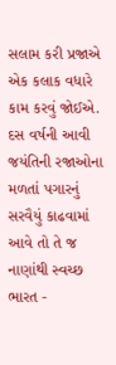સલામ કરી પ્રજાએ એક કલાક વધારે કામ કરવું જોઈએ. દસ વર્ષની આવી જયંતિની રજાઓના મળતાં પગારનું સરવૈયું કાઢવામાં આવે તો તે જ નાણાંથી સ્વચ્છ ભારત -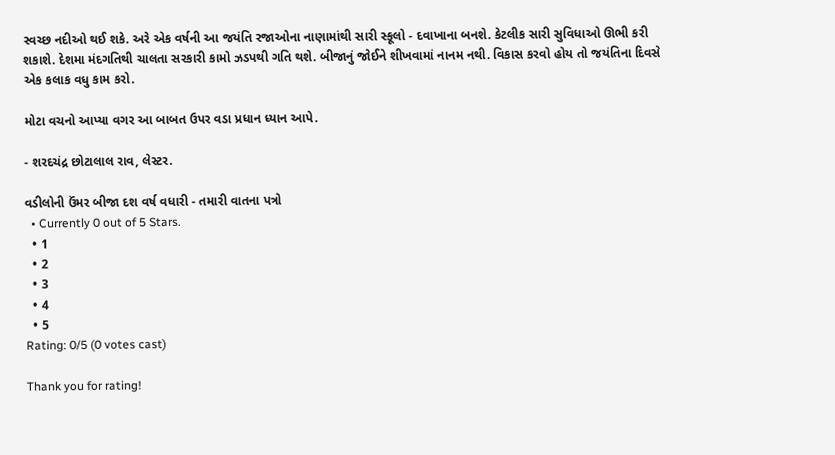સ્વચ્છ નદીઓ થઈ શકે. અરે એક વર્ષની આ જયંતિ રજાઓના નાણામાંથી સારી સ્કૂલો - દવાખાના બનશે. કેટલીક સારી સુવિધાઓ ઊભી કરી શકાશે. દેશમા મંદગતિથી ચાલતા સરકારી કામો ઝડપથી ગતિ થશે. બીજાનું જોઈને શીખવામાં નાનમ નથી. વિકાસ કરવો હોય તો જયંતિના દિવસે એક કલાક વધુ કામ કરો.

મોટા વચનો આપ્યા વગર આ બાબત ઉપર વડા પ્રધાન ધ્યાન આપે.

- શરદચંદ્ર છોટાલાલ રાવ, લેસ્ટર.

વડીલોની ઉંમર બીજા દશ વર્ષ વધારી - તમારી વાતના પત્રો
  • Currently 0 out of 5 Stars.
  • 1
  • 2
  • 3
  • 4
  • 5
Rating: 0/5 (0 votes cast)

Thank you for rating!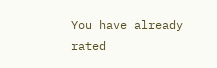You have already rated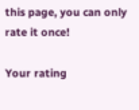this page, you can only rate it once!

Your rating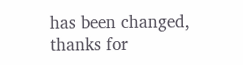has been changed, thanks for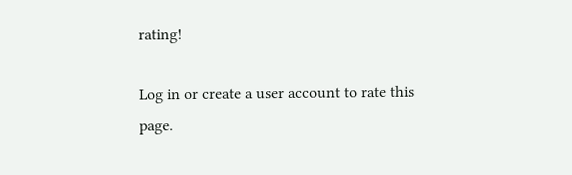rating!

Log in or create a user account to rate this page.